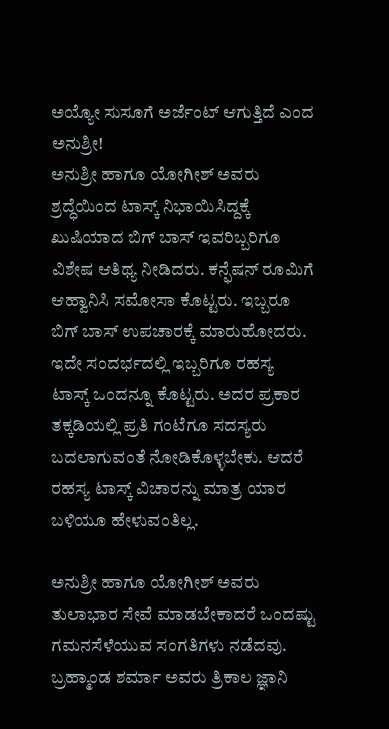ಅಯ್ಯೋ ಸುಸೂಗೆ ಅರ್ಜೆಂಟ್ ಆಗುತ್ತಿದೆ ಎಂದ ಅನುಶ್ರೀ!
ಅನುಶ್ರೀ ಹಾಗೂ ಯೋಗೀಶ್ ಅವರು ಶ್ರದ್ಧೆಯಿಂದ ಟಾಸ್ಕ್ ನಿಭಾಯಿಸಿದ್ದಕ್ಕೆ ಖುಷಿಯಾದ ಬಿಗ್ ಬಾಸ್ ಇವರಿಬ್ಬರಿಗೂ ವಿಶೇಷ ಆತಿಥ್ಯ ನೀಡಿದರು. ಕನ್ಫೆಷನ್ ರೂಮಿಗೆ ಆಹ್ವಾನಿಸಿ ಸಮೋಸಾ ಕೊಟ್ಟರು. ಇಬ್ಬರೂ ಬಿಗ್ ಬಾಸ್ ಉಪಚಾರಕ್ಕೆ ಮಾರುಹೋದರು.
ಇದೇ ಸಂದರ್ಭದಲ್ಲಿ ಇಬ್ಬರಿಗೂ ರಹಸ್ಯ ಟಾಸ್ಕ್ ಒಂದನ್ನೂ ಕೊಟ್ಟರು. ಅದರ ಪ್ರಕಾರ ತಕ್ಕಡಿಯಲ್ಲಿ ಪ್ರತಿ ಗಂಟೆಗೂ ಸದಸ್ಯರು ಬದಲಾಗುವಂತೆ ನೋಡಿಕೊಳ್ಳಬೇಕು. ಆದರೆ ರಹಸ್ಯ ಟಾಸ್ಕ್ ವಿಚಾರನ್ನು ಮಾತ್ರ ಯಾರ ಬಳಿಯೂ ಹೇಳುವಂತಿಲ್ಲ.

ಅನುಶ್ರೀ ಹಾಗೂ ಯೋಗೀಶ್ ಅವರು ತುಲಾಭಾರ ಸೇವೆ ಮಾಡಬೇಕಾದರೆ ಒಂದಷ್ಟು ಗಮನಸೆಳೆಯುವ ಸಂಗತಿಗಳು ನಡೆದವು. ಬ್ರಹ್ಮಾಂಡ ಶರ್ಮಾ ಅವರು ತ್ರಿಕಾಲ ಜ್ಞಾನಿ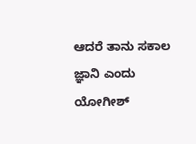ಆದರೆ ತಾನು ಸಕಾಲ ಜ್ಞಾನಿ ಎಂದು ಯೋಗೀಶ್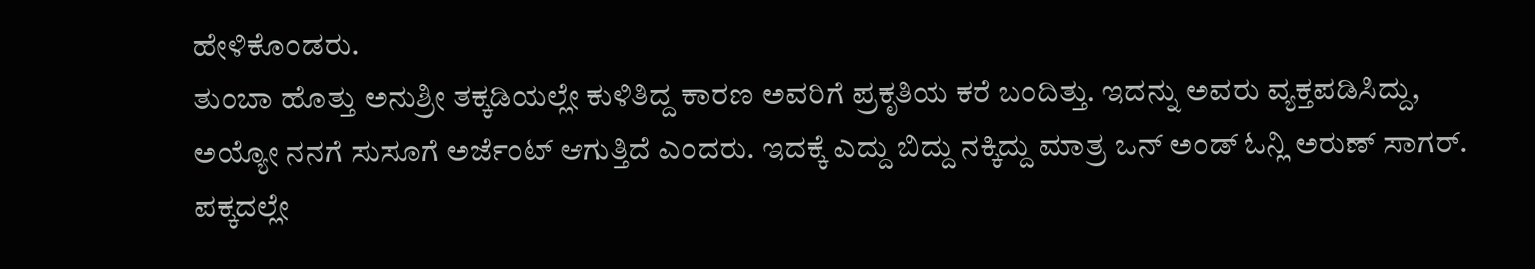ಹೇಳಿಕೊಂಡರು.
ತುಂಬಾ ಹೊತ್ತು ಅನುಶ್ರೀ ತಕ್ಕಡಿಯಲ್ಲೇ ಕುಳಿತಿದ್ದ ಕಾರಣ ಅವರಿಗೆ ಪ್ರಕೃತಿಯ ಕರೆ ಬಂದಿತ್ತು. ಇದನ್ನು ಅವರು ವ್ಯಕ್ತಪಡಿಸಿದ್ದು, ಅಯ್ಯೋ ನನಗೆ ಸುಸೂಗೆ ಅರ್ಜೆಂಟ್ ಆಗುತ್ತಿದೆ ಎಂದರು. ಇದಕ್ಕೆ ಎದ್ದು ಬಿದ್ದು ನಕ್ಕಿದ್ದು ಮಾತ್ರ ಒನ್ ಅಂಡ್ ಓನ್ಲಿ ಅರುಣ್ ಸಾಗರ್. ಪಕ್ಕದಲ್ಲೇ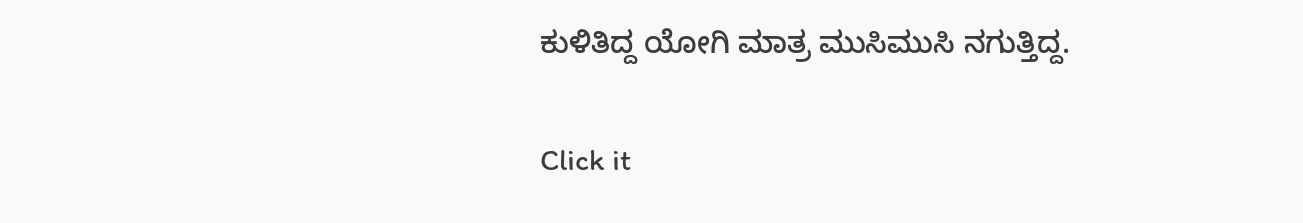ಕುಳಿತಿದ್ದ ಯೋಗಿ ಮಾತ್ರ ಮುಸಿಮುಸಿ ನಗುತ್ತಿದ್ದ.


Click it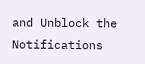and Unblock the Notifications